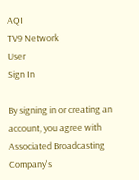AQI
TV9 Network
User
Sign In

By signing in or creating an account, you agree with Associated Broadcasting Company's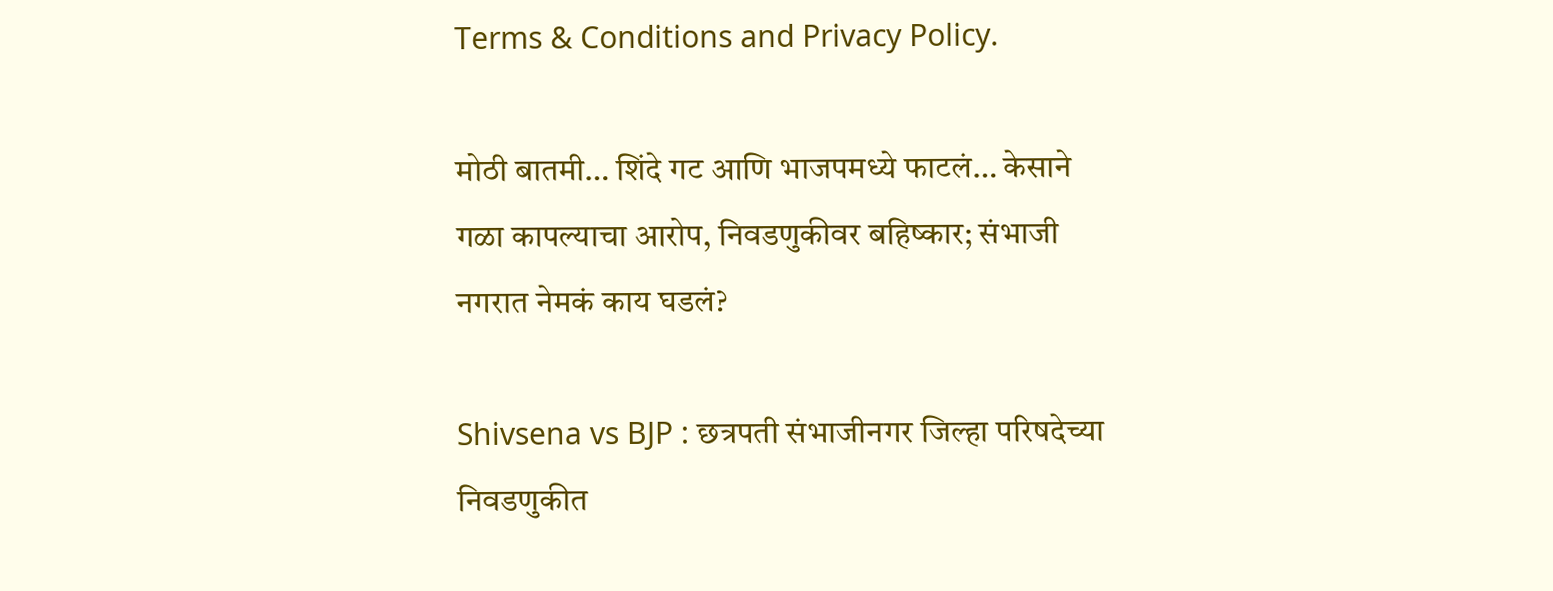Terms & Conditions and Privacy Policy.

मोठी बातमी… शिंदे गट आणि भाजपमध्ये फाटलं… केसाने गळा कापल्याचा आरोप, निवडणुकीवर बहिष्कार; संभाजी नगरात नेमकं काय घडलं?

Shivsena vs BJP : छत्रपती संभाजीनगर जिल्हा परिषदेच्या निवडणुकीत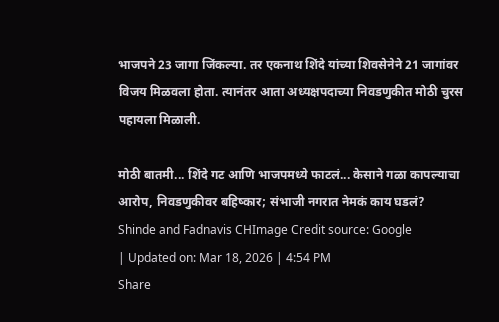भाजपने 23 जागा जिंकल्या. तर एकनाथ शिंदे यांच्या शिवसेनेने 21 जागांवर विजय मिळवला होता. त्यानंतर आता अध्यक्षपदाच्या निवडणुकीत मोठी चुरस पहायला मिळाली.

मोठी बातमी... शिंदे गट आणि भाजपमध्ये फाटलं... केसाने गळा कापल्याचा आरोप, निवडणुकीवर बहिष्कार; संभाजी नगरात नेमकं काय घडलं?
Shinde and Fadnavis CHImage Credit source: Google
| Updated on: Mar 18, 2026 | 4:54 PM
Share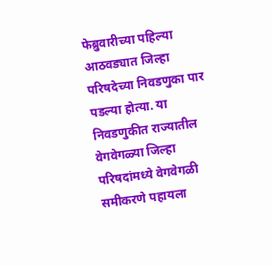फेब्रुवारीच्या पहिल्या आठवड्यात जिल्हा परिषदेच्या निवडणुका पार पडल्या होत्या. या निवडणुकीत राज्यातील वेगवेगळ्या जिल्हा परिषदांमध्ये वेगवेगळी समीकरणे पहायला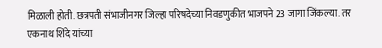मिळाली होती. छत्रपती संभाजीनगर जिल्हा परिषदेच्या निवडणुकीत भाजपने 23 जागा जिंकल्या. तर एकनाथ शिंदे यांच्या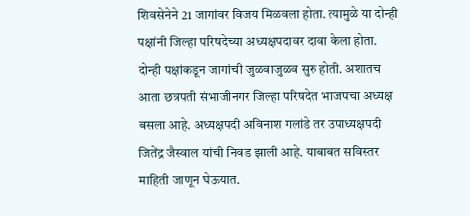शिवसेनेने 21 जागांवर विजय मिळवला होता. त्यामुळे या दोन्ही पक्षांनी जिल्हा परिषदेच्या अध्यक्षपदावर दावा केला होता. दोन्ही पक्षांकडून जागांची जुळवाजुळव सुरु होती. अशातच आता छत्रपती संभाजीनगर जिल्हा परिषदेत भाजपचा अध्यक्ष बसला आहे. अध्यक्षपदी अविनाश गलांडे तर उपाध्यक्षपदी जितेंद्र जैस्वाल यांची निवड झाली आहे. याबाबत सविस्तर माहिती जाणून घेऊयात.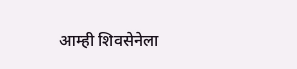आम्ही शिवसेनेला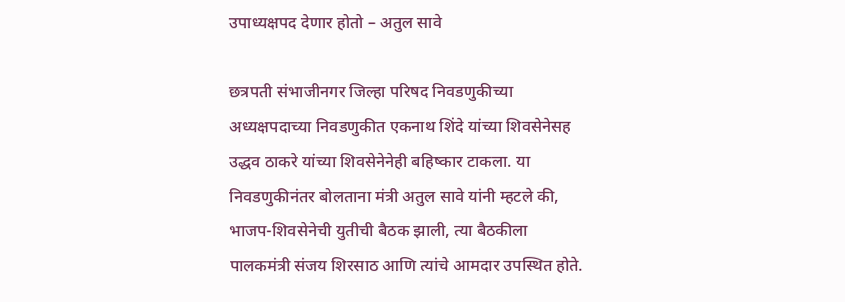उपाध्यक्षपद देणार होतो – अतुल सावे

छत्रपती संभाजीनगर जिल्हा परिषद निवडणुकीच्या अध्यक्षपदाच्या निवडणुकीत एकनाथ शिंदे यांच्या शिवसेनेसह उद्धव ठाकरे यांच्या शिवसेनेनेही बहिष्कार टाकला. या निवडणुकीनंतर बोलताना मंत्री अतुल सावे यांनी म्हटले की, भाजप-शिवसेनेची युतीची बैठक झाली, त्या बैठकीला पालकमंत्री संजय शिरसाठ आणि त्यांचे आमदार उपस्थित होते.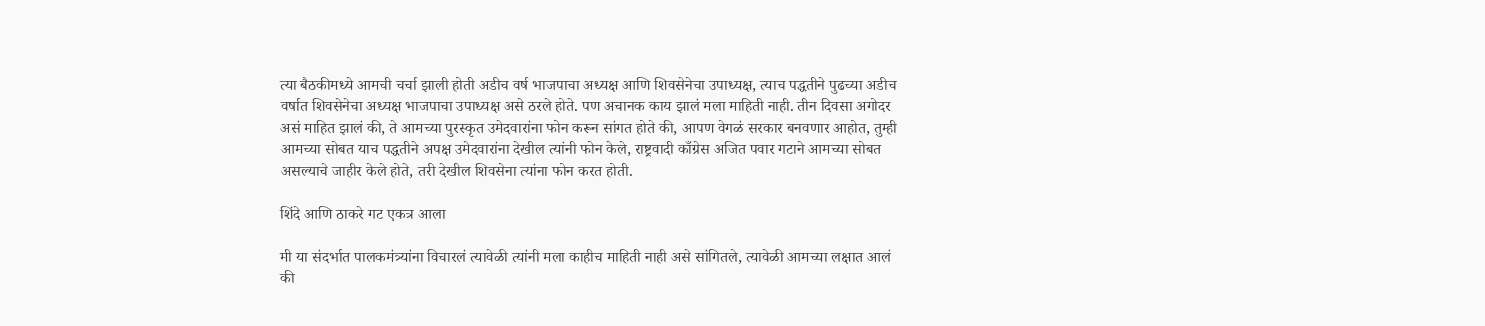त्या बैठकीमध्ये आमची चर्चा झाली होती अडीच वर्ष भाजपाचा अध्यक्ष आणि शिवसेनेचा उपाध्यक्ष, त्याच पद्धतीने पुढच्या अडीच वर्षात शिवसेनेचा अध्यक्ष भाजपाचा उपाध्यक्ष असे ठरले होते. पण अचानक काय झालं मला माहिती नाही. तीन दिवसा अगोदर असं माहित झालं की, ते आमच्या पुरस्कृत उमेदवारांना फोन करून सांगत होते की, आपण वेगळं सरकार बनवणार आहोत, तुम्ही आमच्या सोबत याच पद्धतीने अपक्ष उमेदवारांना देखील त्यांनी फोन केले, राष्ट्रवादी काँग्रेस अजित पवार गटाने आमच्या सोबत असल्याचे जाहीर केले होते, तरी देखील शिवसेना त्यांना फोन करत होती.

शिंदे आणि ठाकरे गट एकत्र आला

मी या संदर्भात पालकमंत्र्यांना विचारलं त्यावेळी त्यांनी मला काहीच माहिती नाही असे सांगितले, त्यावेळी आमच्या लक्षात आलं की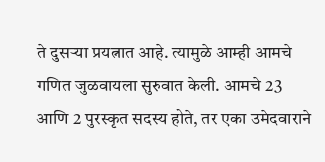ते दुसर्‍या प्रयत्नात आहे. त्यामुळे आम्ही आमचे गणित जुळवायला सुरुवात केली. आमचे 23 आणि 2 पुरस्कृत सदस्य होते, तर एका उमेदवाराने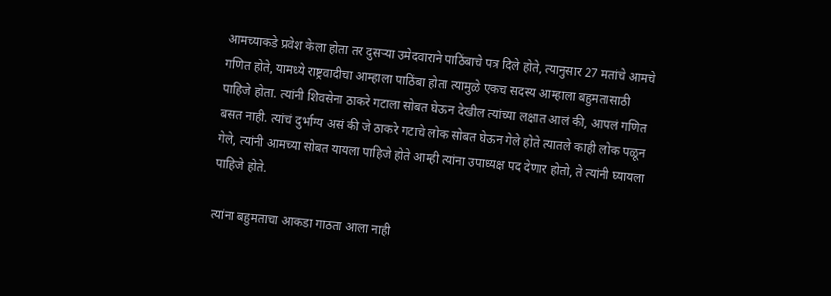आमच्याकडे प्रवेश केला होता तर दुसऱ्या उमेदवाराने पाठिंबाचे पत्र दिले होते, त्यानुसार 27 मतांचे आमचे गणित होते, यामध्ये राष्ट्रवादीचा आम्हाला पाठिंबा होता त्यामुळे एकच सदस्य आम्हाला बहुमतासाठी पाहिजे होता. त्यांनी शिवसेना ठाकरे गटाला सोबत घेऊन देखील त्यांच्या लक्षात आलं की, आपलं गणित बसत नाही. त्यांचं दुर्भाग्य असं की जे ठाकरे गटाचे लोक सोबत घेऊन गेले होते त्यातले काही लोक पळून गेले, त्यांनी आमच्या सोबत यायला पाहिजे होते आम्ही त्यांना उपाध्यक्ष पद देणार होतो, ते त्यांनी घ्यायला पाहिजे होते.

त्यांना बहुमताचा आकडा गाठता आला नाही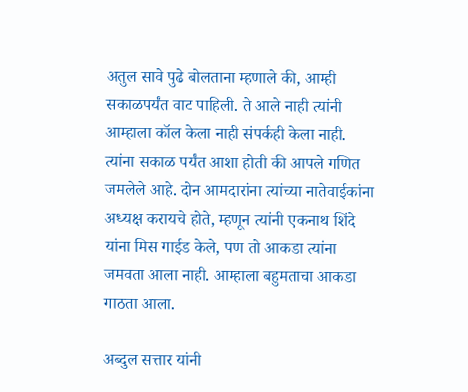अतुल सावे पुढे बोलताना म्हणाले की, आम्ही सकाळपर्यंत वाट पाहिली. ते आले नाही त्यांनी आम्हाला कॉल केला नाही संपर्कही केला नाही. त्यांना सकाळ पर्यंत आशा होती की आपले गणित जमलेले आहे. दोन आमदारांना त्यांच्या नातेवाईकांना अध्यक्ष करायचे होते, म्हणून त्यांनी एकनाथ शिंदे यांना मिस गाईड केले, पण तो आकडा त्यांना जमवता आला नाही. आम्हाला बहुमताचा आकडा गाठता आला.

अब्दुल सत्तार यांनी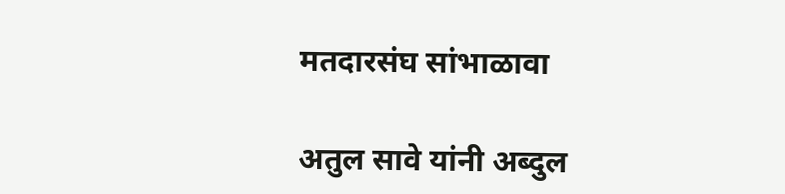मतदारसंघ सांभाळावा

अतुल सावे यांनी अब्दुल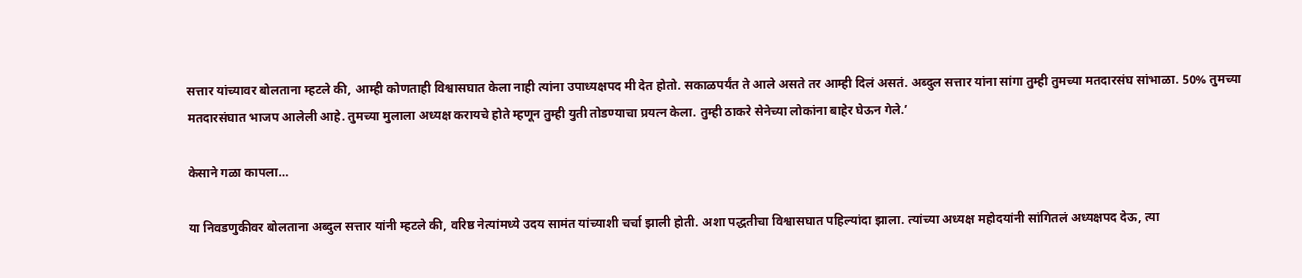सत्तार यांच्यावर बोलताना म्हटले की, आम्ही कोणताही विश्वासघात केला नाही त्यांना उपाध्यक्षपद मी देत होतो. सकाळपर्यंत ते आले असते तर आम्ही दिलं असतं. अब्दुल सत्तार यांना सांगा तुम्ही तुमच्या मतदारसंघ सांभाळा. 50% तुमच्या मतदारसंघात भाजप आलेली आहे. तुमच्या मुलाला अध्यक्ष करायचे होते म्हणून तुम्ही युती तोडण्याचा प्रयत्न केला. तुम्ही ठाकरे सेनेच्या लोकांना बाहेर घेऊन गेले.’

केसाने गळा कापला…

या निवडणुकीवर बोलताना अब्दुल सत्तार यांनी म्हटले की, वरिष्ठ नेत्यांमध्ये उदय सामंत यांच्याशी चर्चा झाली होती. अशा पद्धतीचा विश्वासघात पहिल्यांदा झाला. त्यांच्या अध्यक्ष महोदयांनी सांगितलं अध्यक्षपद देऊ, त्या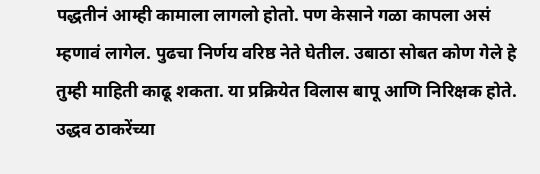पद्धतीनं आम्ही कामाला लागलो होतो. पण केसाने गळा कापला असं म्हणावं लागेल. पुढचा निर्णय वरिष्ठ नेते घेतील. उबाठा सोबत कोण गेले हे तुम्ही माहिती काढू शकता. या प्रक्रियेत विलास बापू आणि निरिक्षक होते. उद्धव ठाकरेंच्या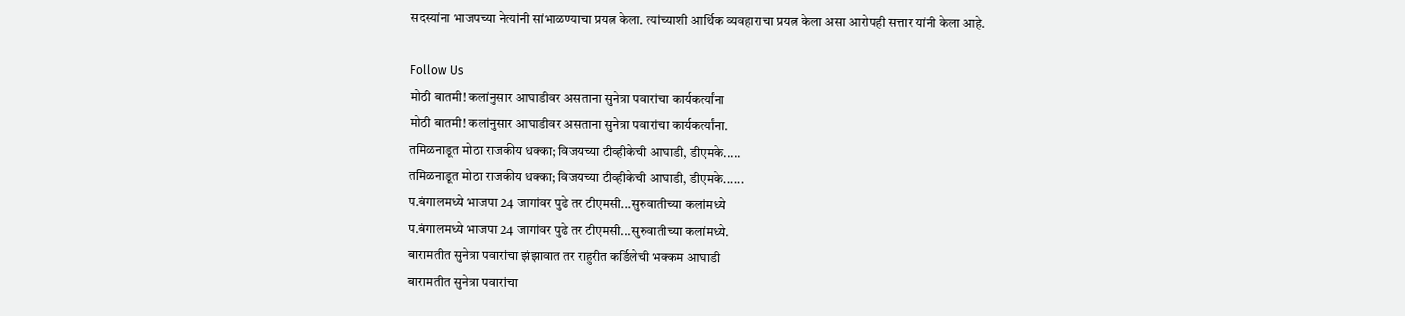सदस्यांना भाजपच्या नेत्यांनी सांभाळण्याचा प्रयत्न केला. त्यांच्याशी आर्थिक व्यवहाराचा प्रयत्न केला असा आरोपही सत्तार यांनी केला आहे.

Follow Us
मोठी बातमी! कलांनुसार आघाडीवर असताना सुनेत्रा पवारांचा कार्यकर्त्यांना
मोठी बातमी! कलांनुसार आघाडीवर असताना सुनेत्रा पवारांचा कार्यकर्त्यांना.
तमिळनाडूत मोठा राजकीय धक्का; विजयच्या टीव्हीकेची आघाडी, डीएमके.....
तमिळनाडूत मोठा राजकीय धक्का; विजयच्या टीव्हीकेची आघाडी, डीएमके......
प.बंगालमध्ये भाजपा 24 जागांवर पुढे तर टीएमसी...सुरुवातीच्या कलांमध्ये
प.बंगालमध्ये भाजपा 24 जागांवर पुढे तर टीएमसी...सुरुवातीच्या कलांमध्ये.
बारामतीत सुनेत्रा पवारांचा झंझावात तर राहुरीत कर्डिलेची भक्कम आघाडी
बारामतीत सुनेत्रा पवारांचा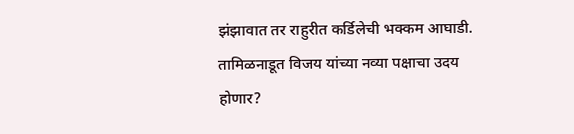झंझावात तर राहुरीत कर्डिलेची भक्कम आघाडी.
तामिळनाडूत विजय यांच्या नव्या पक्षाचा उदय होणार?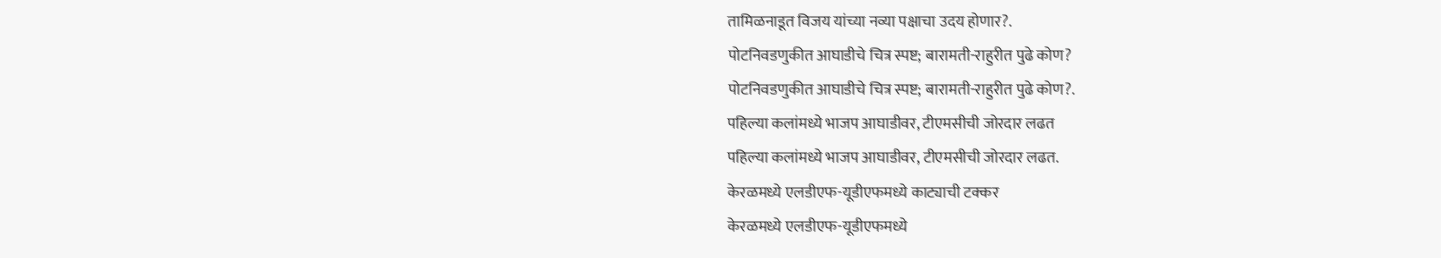तामिळनाडूत विजय यांच्या नव्या पक्षाचा उदय होणार?.
पोटनिवडणुकीत आघाडीचे चित्र स्पष्ट; बारामती-राहुरीत पुढे कोण?
पोटनिवडणुकीत आघाडीचे चित्र स्पष्ट; बारामती-राहुरीत पुढे कोण?.
पहिल्या कलांमध्ये भाजप आघाडीवर, टीएमसीची जोरदार लढत
पहिल्या कलांमध्ये भाजप आघाडीवर, टीएमसीची जोरदार लढत.
केरळमध्ये एलडीएफ-यूडीएफमध्ये काट्याची टक्कर
केरळमध्ये एलडीएफ-यूडीएफमध्ये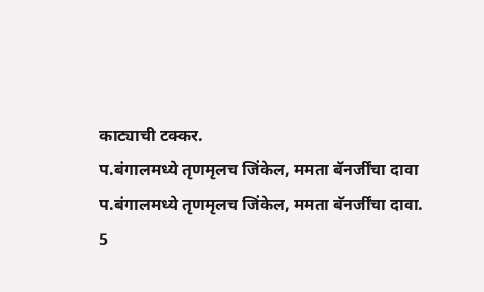काट्याची टक्कर.
प.बंगालमध्ये तृणमृलच जिंकेल, ममता बॅनर्जींचा दावा
प.बंगालमध्ये तृणमृलच जिंकेल, ममता बॅनर्जींचा दावा.
5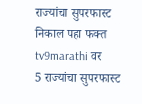राज्यांचा सुपरफास्ट निकाल पहा फक्त tv9marathi वर
5 राज्यांचा सुपरफास्ट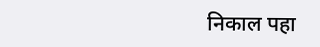निकाल पहा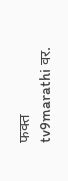फक्त tv9marathi वर.